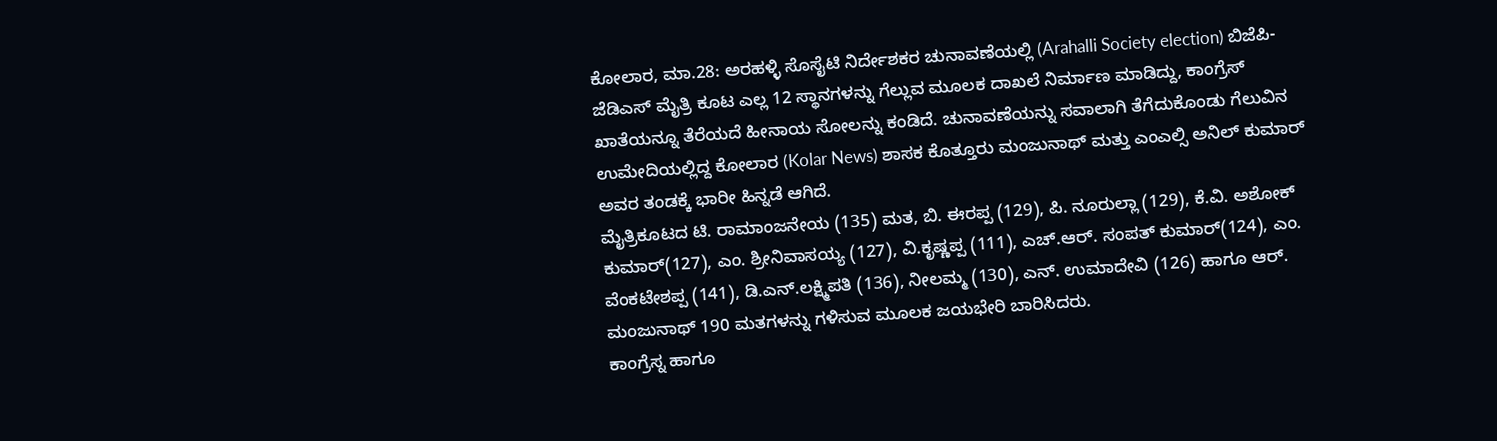ಕೋಲಾರ, ಮಾ.28: ಅರಹಳ್ಳಿ ಸೊಸೈಟಿ ನಿರ್ದೇಶಕರ ಚುನಾವಣೆಯಲ್ಲಿ (Arahalli Society election) ಬಿಜೆಪಿ-ಜೆಡಿಎಸ್ ಮೈತ್ರಿ ಕೂಟ ಎಲ್ಲ 12 ಸ್ಥಾನಗಳನ್ನು ಗೆಲ್ಲುವ ಮೂಲಕ ದಾಖಲೆ ನಿರ್ಮಾಣ ಮಾಡಿದ್ದು, ಕಾಂಗ್ರೆಸ್ ಖಾತೆಯನ್ನೂ ತೆರೆಯದೆ ಹೀನಾಯ ಸೋಲನ್ನು ಕಂಡಿದೆ. ಚುನಾವಣೆಯನ್ನು ಸವಾಲಾಗಿ ತೆಗೆದುಕೊಂಡು ಗೆಲುವಿನ ಉಮೇದಿಯಲ್ಲಿದ್ದ ಕೋಲಾರ (Kolar News) ಶಾಸಕ ಕೊತ್ತೂರು ಮಂಜುನಾಥ್ ಮತ್ತು ಎಂಎಲ್ಸಿ ಅನಿಲ್ ಕುಮಾರ್ ಅವರ ತಂಡಕ್ಕೆ ಭಾರೀ ಹಿನ್ನಡೆ ಆಗಿದೆ.
ಮೈತ್ರಿಕೂಟದ ಟಿ. ರಾಮಾಂಜನೇಯ (135) ಮತ, ಬಿ. ಈರಪ್ಪ (129), ಪಿ. ನೂರುಲ್ಲಾ (129), ಕೆ.ವಿ. ಅಶೋಕ್ ಕುಮಾರ್(127), ಎಂ. ಶ್ರೀನಿವಾಸಯ್ಯ (127), ವಿ.ಕೃಷ್ಣಪ್ಪ (111), ಎಚ್.ಆರ್. ಸಂಪತ್ ಕುಮಾರ್(124), ಎಂ. ವೆಂಕಟೇಶಪ್ಪ (141), ಡಿ.ಎನ್.ಲಕ್ಷ್ಮಿಪತಿ (136), ನೀಲಮ್ಮ (130), ಎನ್. ಉಮಾದೇವಿ (126) ಹಾಗೂ ಆರ್. ಮಂಜುನಾಥ್ 190 ಮತಗಳನ್ನು ಗಳಿಸುವ ಮೂಲಕ ಜಯಭೇರಿ ಬಾರಿಸಿದರು.
ಕಾಂಗ್ರೆಸ್ನ ಹಾಗೂ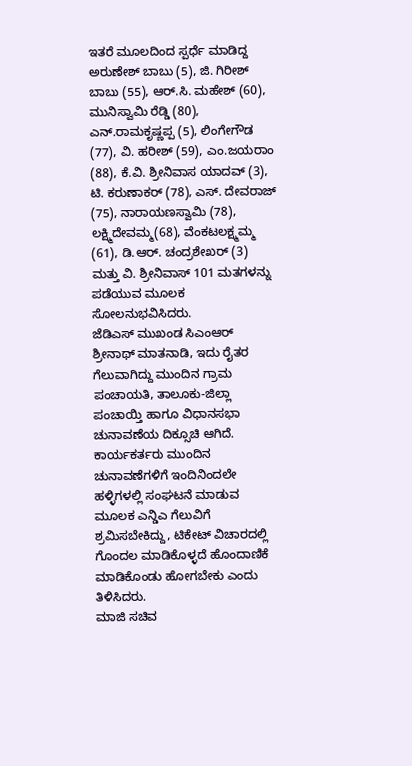ಇತರೆ ಮೂಲದಿಂದ ಸ್ಪರ್ಧೆ ಮಾಡಿದ್ದ ಅರುಣೇಶ್ ಬಾಬು (5), ಜಿ. ಗಿರೀಶ್ ಬಾಬು (55), ಆರ್.ಸಿ. ಮಹೇಶ್ (60), ಮುನಿಸ್ವಾಮಿ ರೆಡ್ಡಿ (80), ಎನ್.ರಾಮಕೃಷ್ಣಪ್ಪ (5), ಲಿಂಗೇಗೌಡ (77), ವಿ. ಹರೀಶ್ (59), ಎಂ.ಜಯರಾಂ (88), ಕೆ.ವಿ. ಶ್ರೀನಿವಾಸ ಯಾದವ್ (3), ಟಿ. ಕರುಣಾಕರ್ (78), ಎಸ್. ದೇವರಾಜ್ (75), ನಾರಾಯಣಸ್ವಾಮಿ (78), ಲಕ್ಷ್ಮಿದೇವಮ್ಮ(68), ವೆಂಕಟಲಕ್ಷ್ಮಮ್ಮ (61), ಡಿ.ಆರ್. ಚಂದ್ರಶೇಖರ್ (3) ಮತ್ತು ವಿ. ಶ್ರೀನಿವಾಸ್ 101 ಮತಗಳನ್ನು ಪಡೆಯುವ ಮೂಲಕ ಸೋಲನುಭವಿಸಿದರು.
ಜೆಡಿಎಸ್ ಮುಖಂಡ ಸಿಎಂಆರ್ ಶ್ರೀನಾಥ್ ಮಾತನಾಡಿ, ಇದು ರೈತರ ಗೆಲುವಾಗಿದ್ದು ಮುಂದಿನ ಗ್ರಾಮ ಪಂಚಾಯತಿ, ತಾಲೂಕು-ಜಿಲ್ಲಾ ಪಂಚಾಯ್ತಿ ಹಾಗೂ ವಿಧಾನಸಭಾ ಚುನಾವಣೆಯ ದಿಕ್ಸೂಚಿ ಆಗಿದೆ. ಕಾರ್ಯಕರ್ತರು ಮುಂದಿನ ಚುನಾವಣೆಗಳಿಗೆ ಇಂದಿನಿಂದಲೇ ಹಳ್ಳಿಗಳಲ್ಲಿ ಸಂಘಟನೆ ಮಾಡುವ ಮೂಲಕ ಎನ್ಡಿಎ ಗೆಲುವಿಗೆ ಶ್ರಮಿಸಬೇಕಿದ್ದು, ಟಿಕೇಟ್ ವಿಚಾರದಲ್ಲಿ ಗೊಂದಲ ಮಾಡಿಕೊಳ್ಳದೆ ಹೊಂದಾಣಿಕೆ ಮಾಡಿಕೊಂಡು ಹೋಗಬೇಕು ಎಂದು ತಿಳಿಸಿದರು.
ಮಾಜಿ ಸಚಿವ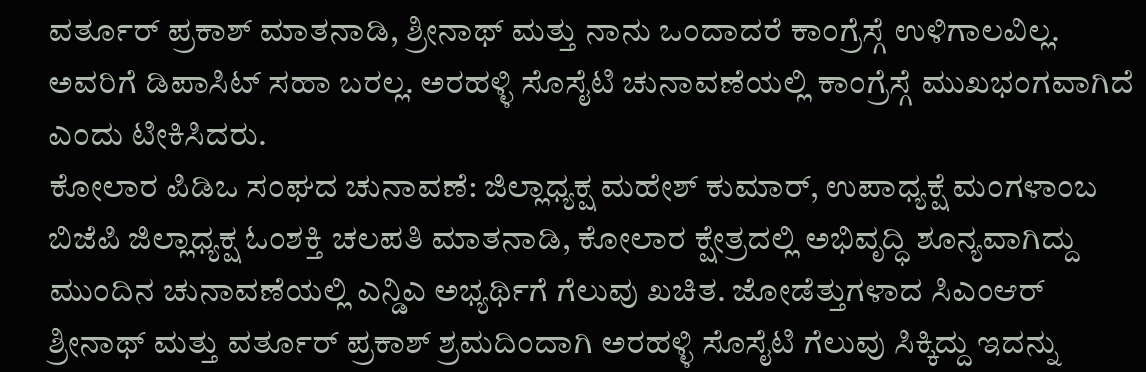ವರ್ತೂರ್ ಪ್ರಕಾಶ್ ಮಾತನಾಡಿ, ಶ್ರೀನಾಥ್ ಮತ್ತು ನಾನು ಒಂದಾದರೆ ಕಾಂಗ್ರೆಸ್ಗೆ ಉಳಿಗಾಲವಿಲ್ಲ. ಅವರಿಗೆ ಡಿಪಾಸಿಟ್ ಸಹಾ ಬರಲ್ಲ. ಅರಹಳ್ಳಿ ಸೊಸೈಟಿ ಚುನಾವಣೆಯಲ್ಲಿ ಕಾಂಗ್ರೆಸ್ಗೆ ಮುಖಭಂಗವಾಗಿದೆ ಎಂದು ಟೀಕಿಸಿದರು.
ಕೋಲಾರ ಪಿಡಿಒ ಸಂಘದ ಚುನಾವಣೆ: ಜಿಲ್ಲಾಧ್ಯಕ್ಷ ಮಹೇಶ್ ಕುಮಾರ್, ಉಪಾಧ್ಯಕ್ಷೆ ಮಂಗಳಾಂಬ
ಬಿಜೆಪಿ ಜಿಲ್ಲಾಧ್ಯಕ್ಷ ಓಂಶಕ್ತಿ ಚಲಪತಿ ಮಾತನಾಡಿ, ಕೋಲಾರ ಕ್ಷೇತ್ರದಲ್ಲಿ ಅಭಿವೃದ್ಧಿ ಶೂನ್ಯವಾಗಿದ್ದು ಮುಂದಿನ ಚುನಾವಣೆಯಲ್ಲಿ ಎನ್ಡಿಎ ಅಭ್ಯರ್ಥಿಗೆ ಗೆಲುವು ಖಚಿತ. ಜೋಡೆತ್ತುಗಳಾದ ಸಿಎಂಆರ್ ಶ್ರೀನಾಥ್ ಮತ್ತು ವರ್ತೂರ್ ಪ್ರಕಾಶ್ ಶ್ರಮದಿಂದಾಗಿ ಅರಹಳ್ಳಿ ಸೊಸೈಟಿ ಗೆಲುವು ಸಿಕ್ಕಿದ್ದು ಇದನ್ನು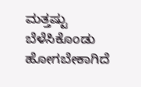ಮತ್ತಷ್ಟು ಬೆಳೆಸಿಕೊಂಡು ಹೋಗಬೇಕಾಗಿದೆ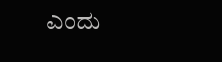ಎಂದು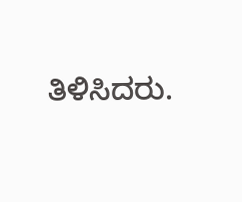ತಿಳಿಸಿದರು.